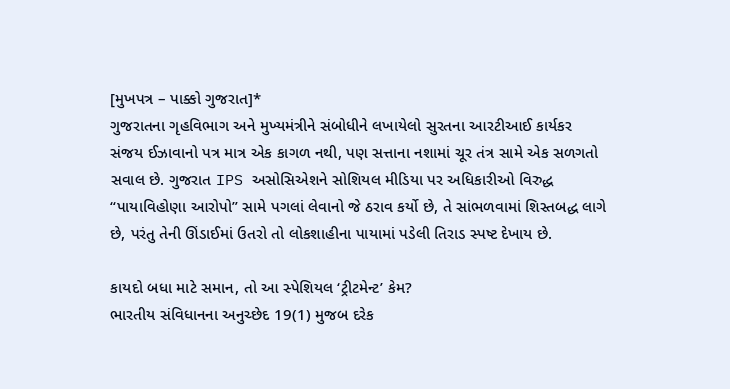[મુખપત્ર – પાક્કો ગુજરાત]*
ગુજરાતના ગૃહવિભાગ અને મુખ્યમંત્રીને સંબોધીને લખાયેલો સુરતના આરટીઆઈ કાર્યકર સંજય ઈઝાવાનો પત્ર માત્ર એક કાગળ નથી, પણ સત્તાના નશામાં ચૂર તંત્ર સામે એક સળગતો સવાલ છે. ગુજરાત IPS અસોસિએશને સોશિયલ મીડિયા પર અધિકારીઓ વિરુદ્ધ “પાયાવિહોણા આરોપો” સામે પગલાં લેવાનો જે ઠરાવ કર્યો છે, તે સાંભળવામાં શિસ્તબદ્ધ લાગે છે, પરંતુ તેની ઊંડાઈમાં ઉતરો તો લોકશાહીના પાયામાં પડેલી તિરાડ સ્પષ્ટ દેખાય છે.

કાયદો બધા માટે સમાન, તો આ સ્પેશિયલ ‘ટ્રીટમેન્ટ’ કેમ?
ભારતીય સંવિધાનના અનુચ્છેદ 19(1) મુજબ દરેક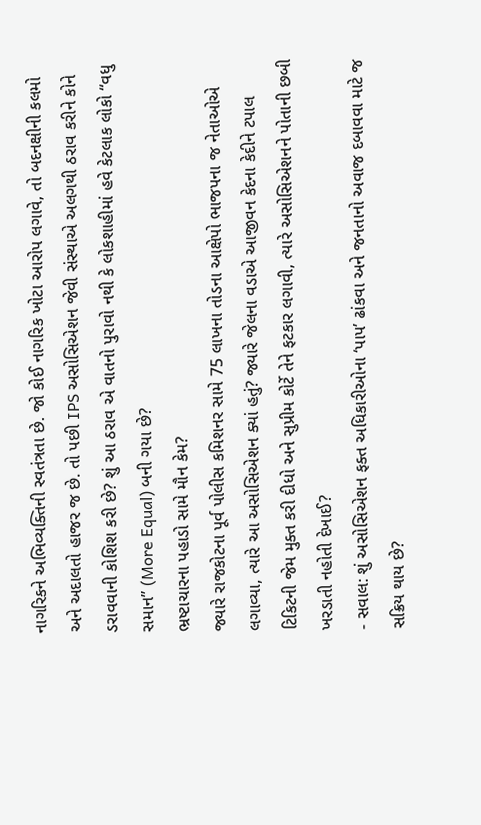નાગરિકને અભિવ્યક્તિની સ્વતંત્રતા છે. જો કોઈ નાગરિક ખોટા આરોપ લગાવે, તો બદનક્ષીની કલમો અને અદાલતો હાજર જ છે. તો પછી IPS અસોસિએશન જેવી સંસ્થાએ અલગથી ઠરાવ કરીને કોને ડરાવવાની કોશિશ કરી છે? શું આ ઠરાવ એ વાતનો પુરાવો નથી કે લોકશાહીમાં હવે કેટલાક લોકો “વધુ સમાન” (More Equal) બની ગયા છે?
ભ્રષ્ટાચારના પહાડો સામે મૌન કેમ?
જ્યારે રાજકોટના પૂર્વ પોલીસ કમિશનર સામે 75 લાખના તોડના આક્ષેપો ભાજપના જ નેતાઓએ લગાવ્યા, ત્યારે આ અસોસિએશન ક્યાં હતું? જ્યારે જેલના વડાએ આજીવન કેદના કેદીને ટપાલ ટિકિટની જેમ મુક્ત કરી દીધો અને સુપ્રીમ કોર્ટે તેને ફટકાર લગાવી, ત્યારે અસોસિએશનને પોતાની છબી ખરડાતી નહોતી દેખાઈ?
- સવાલ: શું અસોસિએશન ફક્ત અધિકારીઓના ‘પાપ’ ઢાંકવા અને જનતાનો અવાજ દબાવવા માટે જ સક્રિય થાય છે?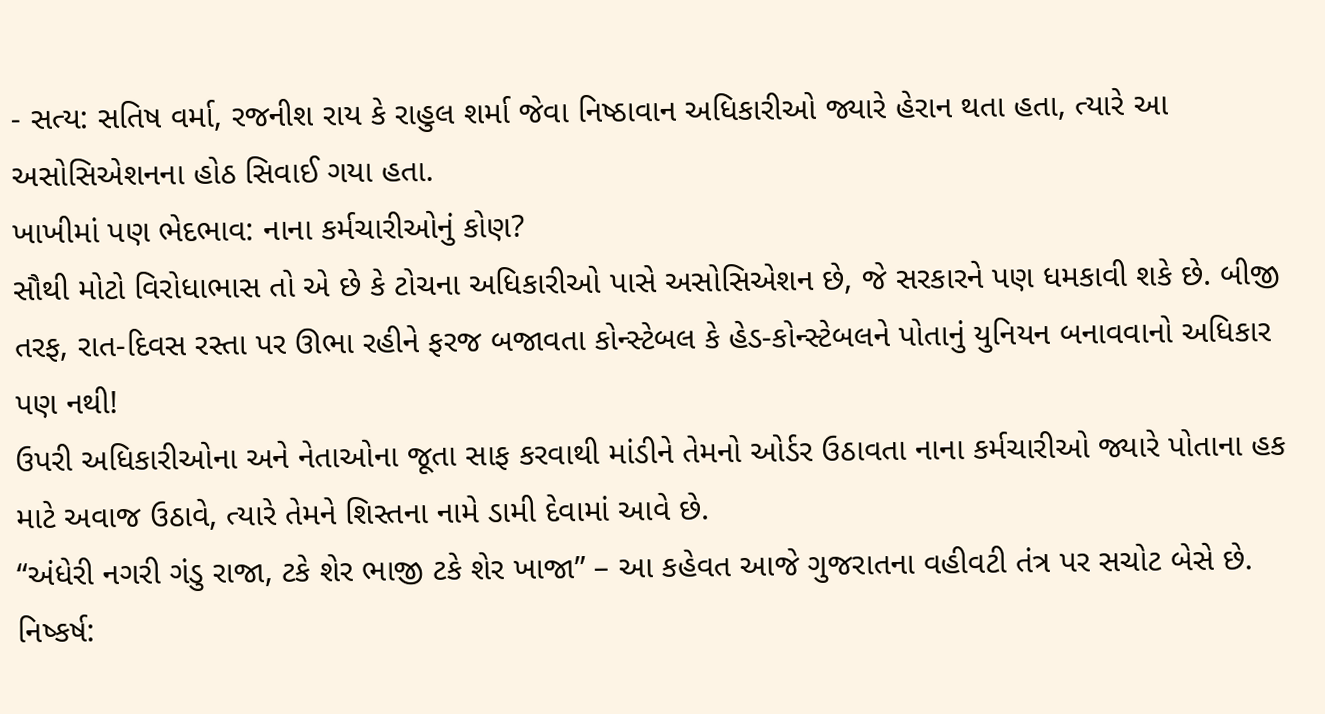- સત્ય: સતિષ વર્મા, રજનીશ રાય કે રાહુલ શર્મા જેવા નિષ્ઠાવાન અધિકારીઓ જ્યારે હેરાન થતા હતા, ત્યારે આ અસોસિએશનના હોઠ સિવાઈ ગયા હતા.
ખાખીમાં પણ ભેદભાવ: નાના કર્મચારીઓનું કોણ?
સૌથી મોટો વિરોધાભાસ તો એ છે કે ટોચના અધિકારીઓ પાસે અસોસિએશન છે, જે સરકારને પણ ધમકાવી શકે છે. બીજી તરફ, રાત-દિવસ રસ્તા પર ઊભા રહીને ફરજ બજાવતા કોન્સ્ટેબલ કે હેડ-કોન્સ્ટેબલને પોતાનું યુનિયન બનાવવાનો અધિકાર પણ નથી!
ઉપરી અધિકારીઓના અને નેતાઓના જૂતા સાફ કરવાથી માંડીને તેમનો ઓર્ડર ઉઠાવતા નાના કર્મચારીઓ જ્યારે પોતાના હક માટે અવાજ ઉઠાવે, ત્યારે તેમને શિસ્તના નામે ડામી દેવામાં આવે છે.
“અંધેરી નગરી ગંડુ રાજા, ટકે શેર ભાજી ટકે શેર ખાજા” – આ કહેવત આજે ગુજરાતના વહીવટી તંત્ર પર સચોટ બેસે છે.
નિષ્કર્ષ: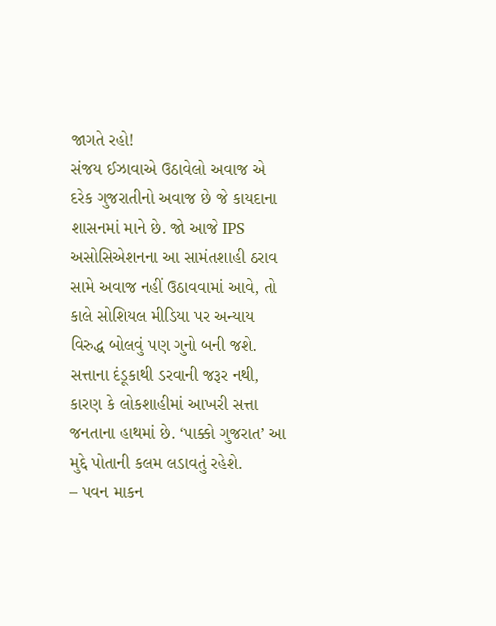જાગતે રહો!
સંજય ઈઝાવાએ ઉઠાવેલો અવાજ એ દરેક ગુજરાતીનો અવાજ છે જે કાયદાના શાસનમાં માને છે. જો આજે IPS અસોસિએશનના આ સામંતશાહી ઠરાવ સામે અવાજ નહીં ઉઠાવવામાં આવે, તો કાલે સોશિયલ મીડિયા પર અન્યાય વિરુદ્ધ બોલવું પણ ગુનો બની જશે.
સત્તાના દંડૂકાથી ડરવાની જરૂર નથી, કારણ કે લોકશાહીમાં આખરી સત્તા જનતાના હાથમાં છે. ‘પાક્કો ગુજરાત’ આ મુદ્દે પોતાની કલમ લડાવતું રહેશે.
– પવન માકન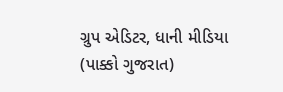ગ્રુપ એડિટર, ધાની મીડિયા (પાક્કો ગુજરાત)